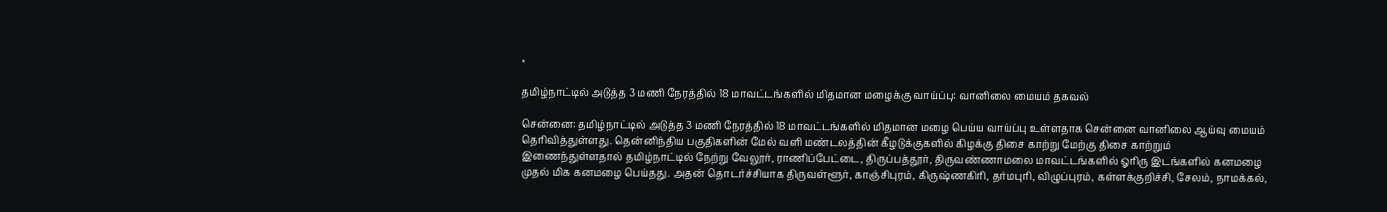×

தமிழ்நாட்டில் அடுத்த 3 மணி நேரத்தில் 18 மாவட்டங்களில் மிதமான மழைக்கு வாய்ப்பு: வானிலை மையம் தகவல்

சென்னை: தமிழ்நாட்டில் அடுத்த 3 மணி நேரத்தில் 18 மாவட்டங்களில் மிதமான மழை பெய்ய வாய்ப்பு உள்ளதாக சென்னை வானிலை ஆய்வு மையம் தெரிவித்துள்ளது. தென்னிந்திய பகுதிகளின் மேல் வளி மண்டலத்தின் கீழடுக்குகளில் கிழக்கு திசை காற்று மேற்கு திசை காற்றும் இணைந்துள்ளதால் தமிழ்நாட்டில் நேற்று வேலூர், ராணிப்பேட்டை, திருப்பத்தூர், திருவண்ணாமலை மாவட்டங்களில் ஓரிரு இடங்களில் கனமழை முதல் மிக கனமழை பெய்தது. அதன் தொடர்ச்சியாக திருவள்ளூர், காஞ்சிபுரம், கிருஷ்ணகிரி, தர்மபுரி, விழுப்புரம், கள்ளக்குறிச்சி, சேலம், நாமக்கல்,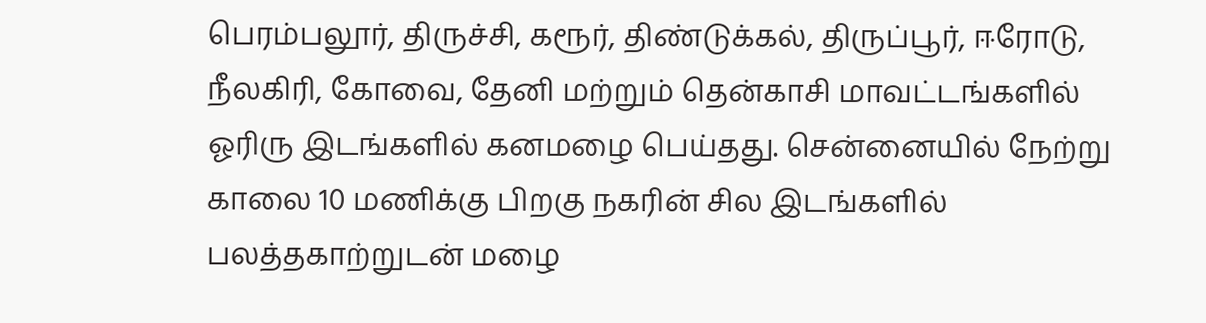பெரம்பலூர், திருச்சி, கரூர், திண்டுக்கல், திருப்பூர், ஈரோடு, நீலகிரி, கோவை, தேனி மற்றும் தென்காசி மாவட்டங்களில் ஓரிரு இடங்களில் கனமழை பெய்தது. சென்னையில் நேற்று காலை 10 மணிக்கு பிறகு நகரின் சில இடங்களில் பலத்தகாற்றுடன் மழை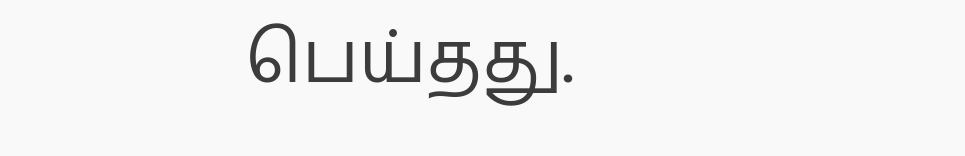பெய்தது.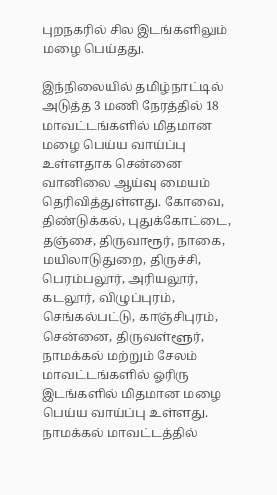புறநகரில் சில இடங்களிலும் மழை பெய்தது.

இந்நிலையில் தமிழ்நாட்டில் அடுத்த 3 மணி நேரத்தில் 18 மாவட்டங்களில் மிதமான மழை பெய்ய வாய்ப்பு உள்ளதாக சென்னை வானிலை ஆய்வு மையம் தெரிவித்துள்ளது. கோவை, திண்டுக்கல், புதுக்கோட்டை, தஞ்சை, திருவாரூர், நாகை, மயிலாடுதுறை, திருச்சி, பெரம்பலூர், அரியலூர், கடலூர், விழுப்புரம், செங்கல்பட்டு, காஞ்சிபுரம், சென்னை, திருவள்ளூர், நாமக்கல் மற்றும் சேலம் மாவட்டங்களில் ஓரிரு இடங்களில் மிதமான மழை பெய்ய வாய்ப்பு உள்ளது. நாமக்கல் மாவட்டத்தில்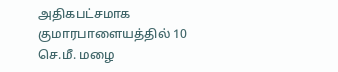அதிகபட்சமாக குமாரபாளையத்தில் 10 செ.மீ. மழை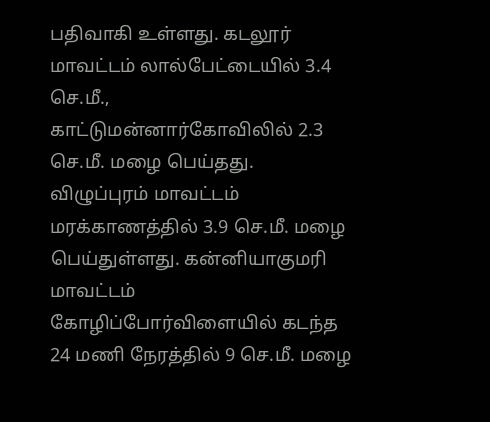பதிவாகி உள்ளது. கடலூர் மாவட்டம் லால்பேட்டையில் 3.4 செ.மீ., காட்டுமன்னார்கோவிலில் 2.3 செ.மீ. மழை பெய்தது. விழுப்புரம் மாவட்டம் மரக்காணத்தில் 3.9 செ.மீ. மழை பெய்துள்ளது. கன்னியாகுமரி மாவட்டம் கோழிப்போர்விளையில் கடந்த 24 மணி நேரத்தில் 9 செ.மீ. மழை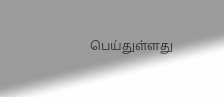பெய்துள்ளது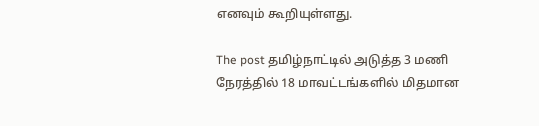எனவும் கூறியுள்ளது.

The post தமிழ்நாட்டில் அடுத்த 3 மணி நேரத்தில் 18 மாவட்டங்களில் மிதமான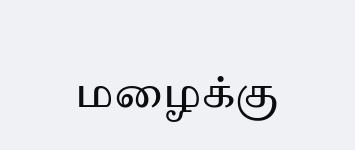மழைக்கு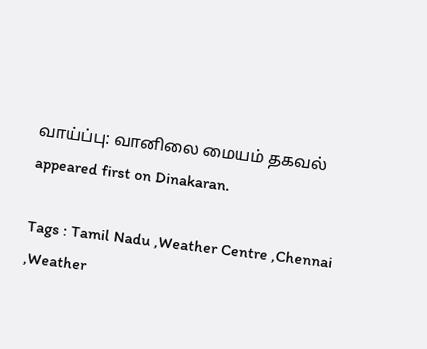வாய்ப்பு: வானிலை மையம் தகவல் appeared first on Dinakaran.

Tags : Tamil Nadu ,Weather Centre ,Chennai ,Weather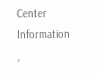Center Information ,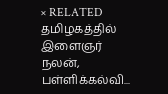× RELATED தமிழகத்தில் இளைஞர் நலன், பள்ளிக்கல்வி...